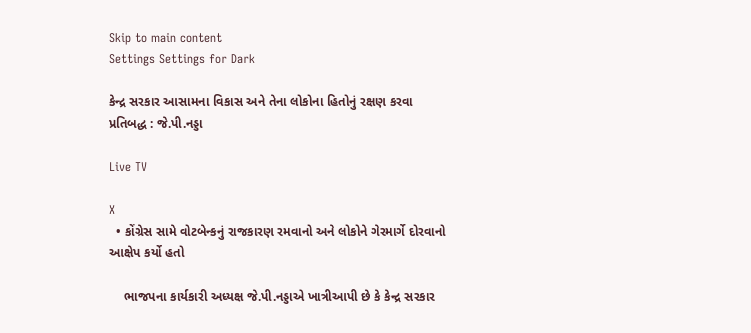Skip to main content
Settings Settings for Dark

કેન્દ્ર સરકાર આસામના વિકાસ અને તેના લોકોના હિતોનું રક્ષણ કરવા પ્રતિબદ્ધ : જે.પી.નડ્ડા

Live TV

X
  • કોંગ્રેસ સામે વોટબેન્કનું રાજકારણ રમવાનો અને લોકોને ગેરમાર્ગે દોરવાનો આક્ષેપ કર્યો હતો

    ભાજપના કાર્યકારી અધ્યક્ષ જે.પી.નડ્ડાએ ખાત્રીઆપી છે કે કેન્દ્ર સરકાર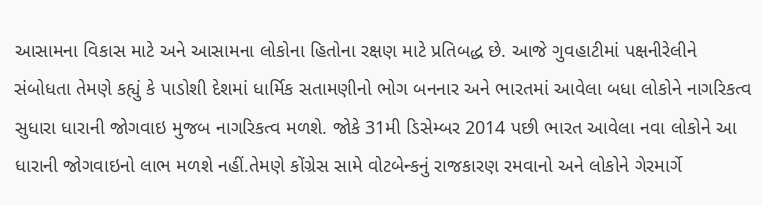આસામના વિકાસ માટે અને આસામના લોકોના હિતોના રક્ષણ માટે પ્રતિબદ્ધ છે. આજે ગુવહાટીમાં પક્ષનીરેલીને સંબોધતા તેમણે કહ્યું કે પાડોશી દેશમાં ધાર્મિક સતામણીનો ભોગ બનનાર અને ભારતમાં આવેલા બધા લોકોને નાગરિકત્વ સુધારા ધારાની જોગવાઇ મુજબ નાગરિકત્વ મળશે. જોકે 31મી ડિસેમ્બર 2014 પછી ભારત આવેલા નવા લોકોને આ ધારાની જોગવાઇનો લાભ મળશે નહીં.તેમણે કોંગ્રેસ સામે વોટબેન્કનું રાજકારણ રમવાનો અને લોકોને ગેરમાર્ગે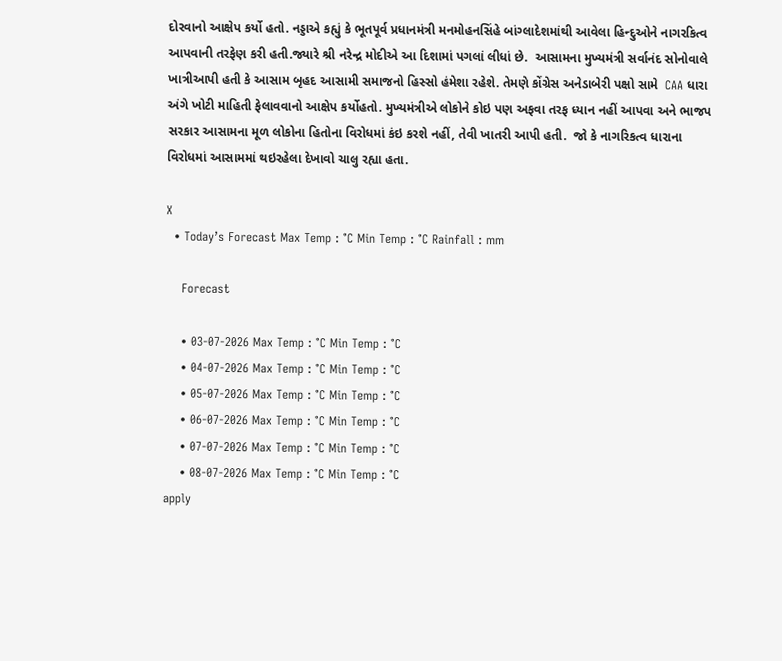દોરવાનો આક્ષેપ કર્યો હતો. નડ્ડાએ કહ્યું કે ભૂતપૂર્વ પ્રધાનમંત્રી મનમોહનસિંહે બાંગ્લાદેશમાંથી આવેલા હિન્દુઓને નાગરકિત્વ આપવાની તરફેણ કરી હતી.જ્યારે શ્રી નરેન્દ્ર મોદીએ આ દિશામાં પગલાં લીધાં છે.  આસામના મુખ્યમંત્રી સર્વાનંદ સોનોવાલે ખાત્રીઆપી હતી કે આસામ બૃહદ આસામી સમાજનો હિસ્સો હંમેશા રહેશે. તેમણે કોંગ્રેસ અનેડાબેરી પક્ષો સામે  CAA ધારા અંગે ખોટી માહિતી ફેલાવવાનો આક્ષેપ કર્યોહતો. મુખ્યમંત્રીએ લોકોને કોઇ પણ અફવા તરફ ધ્યાન નહીં આપવા અને ભાજપ સરકાર આસામના મૂળ લોકોના હિતોના વિરોધમાં કંઇ કરશે નહીં, તેવી ખાતરી આપી હતી.  જો કે નાગરિકત્વ ધારાના વિરોધમાં આસામમાં થઇરહેલા દેખાવો ચાલુ રહ્યા હતા.

X
  • Today’s Forecast Max Temp : °C Min Temp : °C Rainfall : mm

    Forecast

    • 03-07-2026 Max Temp : °C Min Temp : °C
    • 04-07-2026 Max Temp : °C Min Temp : °C
    • 05-07-2026 Max Temp : °C Min Temp : °C
    • 06-07-2026 Max Temp : °C Min Temp : °C
    • 07-07-2026 Max Temp : °C Min Temp : °C
    • 08-07-2026 Max Temp : °C Min Temp : °C
apply